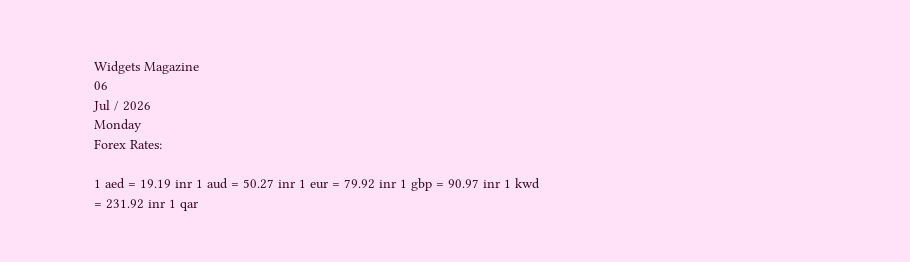Widgets Magazine
06
Jul / 2026
Monday
Forex Rates:

1 aed = 19.19 inr 1 aud = 50.27 inr 1 eur = 79.92 inr 1 gbp = 90.97 inr 1 kwd = 231.92 inr 1 qar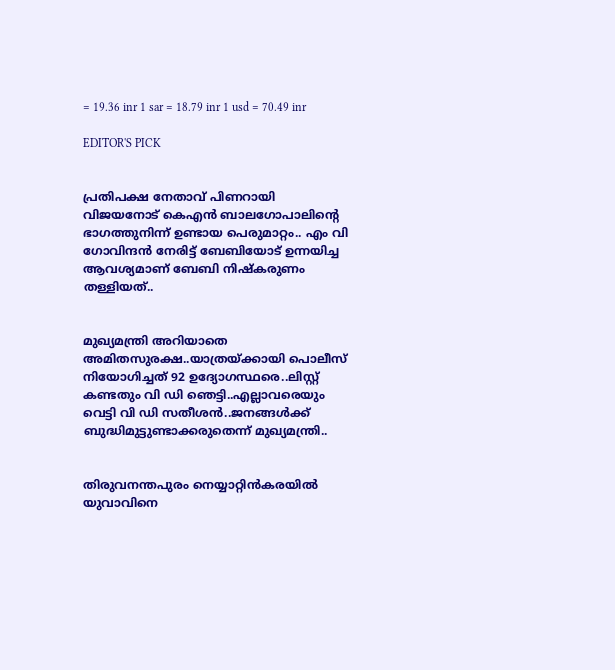= 19.36 inr 1 sar = 18.79 inr 1 usd = 70.49 inr

EDITOR'S PICK


പ്രതിപക്ഷ നേതാവ് പിണറായി വിജയനോട് കെഎന്‍ ബാലഗോപാലിന്റെ ഭാഗത്തുനിന്ന് ഉണ്ടായ പെരുമാറ്റം.. എം വി ഗോവിന്ദൻ നേരിട്ട് ബേബിയോട് ഉന്നയിച്ച ആവശ്യമാണ് ബേബി നിഷ്കരുണം തള്ളിയത്..


മുഖ്യമന്ത്രി അറിയാതെ അമിതസുരക്ഷ..യാത്രയ്ക്കായി പൊലീസ് നിയോഗിച്ചത് 92 ഉദ്യോഗസ്ഥരെ..ലിസ്റ്റ് കണ്ടതും വി ഡി ഞെട്ടി..എല്ലാവരെയും വെട്ടി വി ഡി സതീശൻ..ജനങ്ങൾക്ക് ബുദ്ധിമുട്ടുണ്ടാക്കരുതെന്ന് മുഖ്യമന്ത്രി..


തിരുവനന്തപുരം നെയ്യാറ്റിൻകരയിൽ യുവാവിനെ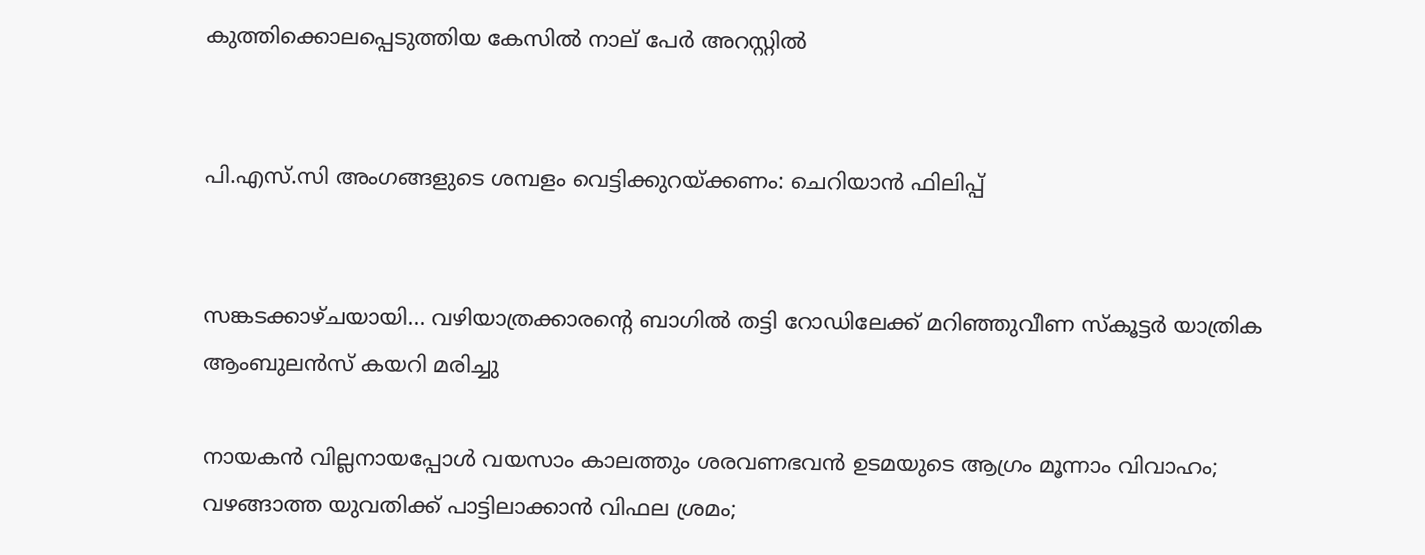കുത്തിക്കൊലപ്പെടുത്തിയ കേസിൽ നാല് പേർ അറസ്റ്റിൽ


പി.എസ്.സി അംഗങ്ങളുടെ ശമ്പളം വെട്ടിക്കുറയ്ക്കണം: ചെറിയാൻ ഫിലിപ്പ്


സങ്കടക്കാഴ്ചയായി... വഴിയാത്രക്കാരന്റെ ബാഗിൽ തട്ടി റോഡിലേക്ക് മറിഞ്ഞുവീണ സ്‌കൂട്ടർ യാത്രിക ആംബുലൻസ് കയറി മരിച്ചു

നായകന്‍ വില്ലനായപ്പോള്‍ വയസാം കാലത്തും ശരവണഭവന്‍ ഉടമയുടെ ആഗ്രം മൂന്നാം വിവാഹം; വഴങ്ങാത്ത യുവതിക്ക് പാട്ടിലാക്കാന്‍ വിഫല ശ്രമം;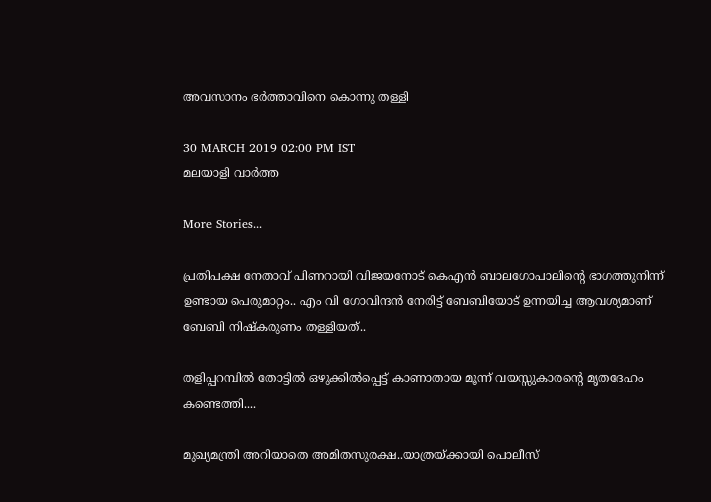അവസാനം ഭര്‍ത്താവിനെ കൊന്നു തള്ളി

30 MARCH 2019 02:00 PM IST
മലയാളി വാര്‍ത്ത

More Stories...

പ്രതിപക്ഷ നേതാവ് പിണറായി വിജയനോട് കെഎന്‍ ബാലഗോപാലിന്റെ ഭാഗത്തുനിന്ന് ഉണ്ടായ പെരുമാറ്റം.. എം വി ഗോവിന്ദൻ നേരിട്ട് ബേബിയോട് ഉന്നയിച്ച ആവശ്യമാണ് ബേബി നിഷ്കരുണം തള്ളിയത്..

തളിപ്പറമ്പിൽ തോട്ടിൽ ഒഴുക്കിൽപ്പെട്ട് കാണാതായ മൂന്ന് വയസ്സുകാരന്റെ മൃതദേഹം കണ്ടെത്തി....

മുഖ്യമന്ത്രി അറിയാതെ അമിതസുരക്ഷ..യാത്രയ്ക്കായി പൊലീസ്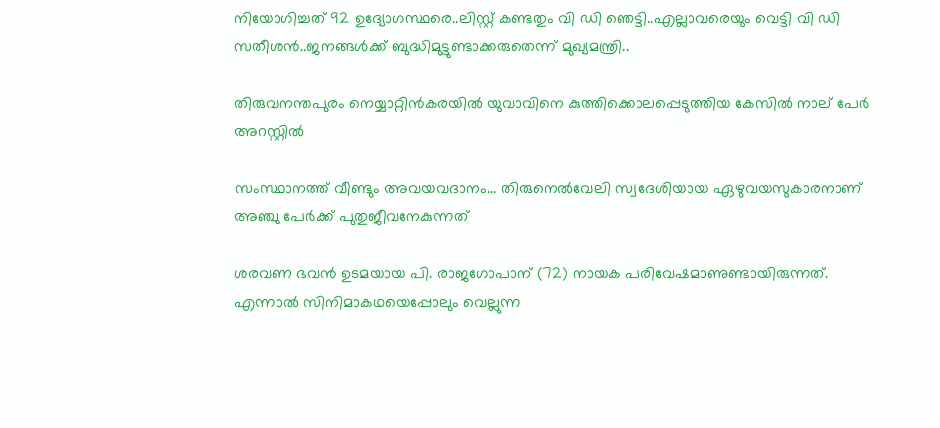നിയോഗിച്ചത് 92 ഉദ്യോഗസ്ഥരെ..ലിസ്റ്റ് കണ്ടതും വി ഡി ഞെട്ടി..എല്ലാവരെയും വെട്ടി വി ഡി സതീശൻ..ജനങ്ങൾക്ക് ബുദ്ധിമുട്ടുണ്ടാക്കരുതെന്ന് മുഖ്യമന്ത്രി..

തിരുവനന്തപുരം നെയ്യാറ്റിൻകരയിൽ യുവാവിനെ കുത്തിക്കൊലപ്പെടുത്തിയ കേസിൽ നാല് പേർ അറസ്റ്റിൽ

സംസ്ഥാനത്ത് വീണ്ടും അവയവദാനം... തിരുനെൽവേലി സ്വദേശിയായ ഏഴുവയസുകാരനാണ് അഞ്ചു പേർക്ക് പുതുജീവനേകുന്നത്

ശരവണ ഭവന്‍ ഉടമയായ പി. രാജഗോപാന് (72) നായക പരിവേഷമാണുണ്ടായിരുന്നത്. എന്നാല്‍ സിനിമാകഥയെപ്പോലും വെല്ലുന്ന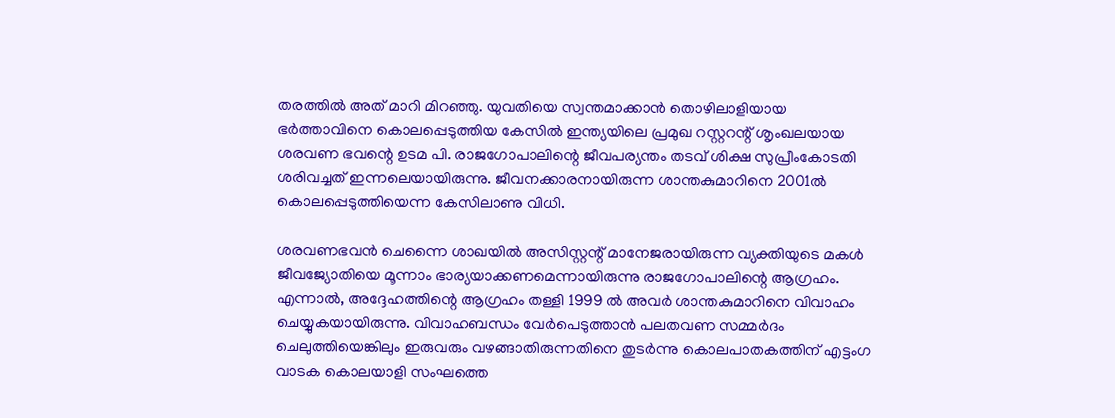തരത്തില്‍ അത് മാറി മിറഞ്ഞു. യുവതിയെ സ്വന്തമാക്കാന്‍ തൊഴിലാളിയായ ഭര്‍ത്താവിനെ കൊലപ്പെടുത്തിയ കേസില്‍ ഇന്ത്യയിലെ പ്രമുഖ റസ്റ്ററന്റ് ശൃംഖലയായ ശരവണ ഭവന്റെ ഉടമ പി. രാജഗോപാലിന്റെ ജീവപര്യന്തം തടവ് ശിക്ഷ സുപ്രീംകോടതി ശരിവച്ചത് ഇന്നലെയായിരുന്നു. ജീവനക്കാരനായിരുന്ന ശാന്തകുമാറിനെ 2001ല്‍ കൊലപ്പെടുത്തിയെന്ന കേസിലാണു വിധി.

ശരവണഭവന്‍ ചെന്നൈ ശാഖയില്‍ അസിസ്റ്റന്റ് മാനേജരായിരുന്ന വ്യക്തിയുടെ മകള്‍ ജീവജ്യോതിയെ മൂന്നാം ഭാര്യയാക്കണമെന്നായിരുന്നു രാജഗോപാലിന്റെ ആഗ്രഹം. എന്നാല്‍, അദ്ദേഹത്തിന്റെ ആഗ്രഹം തള്ളി 1999 ല്‍ അവര്‍ ശാന്തകുമാറിനെ വിവാഹം ചെയ്യുകയായിരുന്നു. വിവാഹബന്ധം വേര്‍പെടുത്താന്‍ പലതവണ സമ്മര്‍ദം ചെലുത്തിയെങ്കിലും ഇരുവരും വഴങ്ങാതിരുന്നതിനെ തുടര്‍ന്നു കൊലപാതകത്തിന് എട്ടംഗ വാടക കൊലയാളി സംഘത്തെ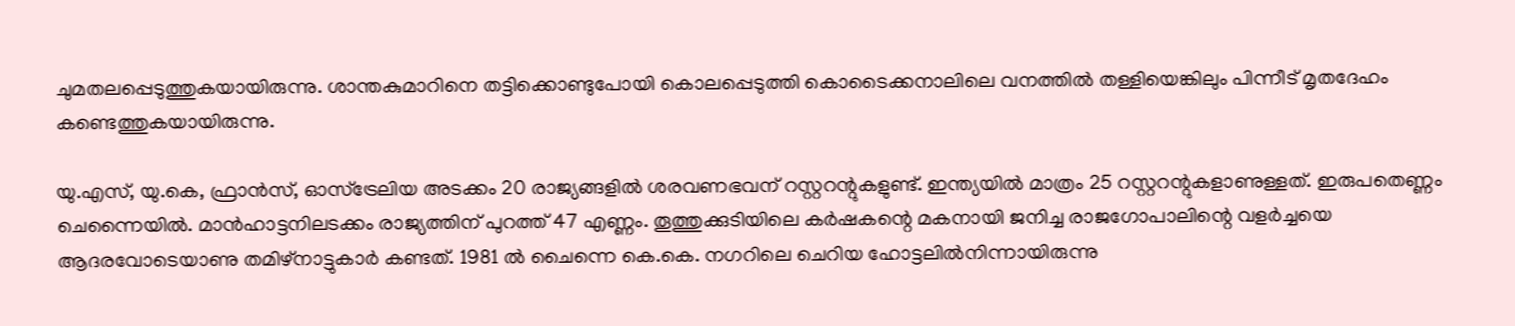ചുമതലപ്പെടുത്തുകയായിരുന്നു. ശാന്തകുമാറിനെ തട്ടിക്കൊണ്ടുപോയി കൊലപ്പെടുത്തി കൊടൈക്കനാലിലെ വനത്തില്‍ തള്ളിയെങ്കിലും പിന്നീട് മൃതദേഹം കണ്ടെത്തുകയായിരുന്നു.

യു.എസ്, യു.കെ, ഫ്രാന്‍സ്, ഓസ്‌ട്രേലിയ അടക്കം 20 രാജ്യങ്ങളില്‍ ശരവണഭവന് റസ്റ്ററന്റുകളുണ്ട്. ഇന്ത്യയില്‍ മാത്രം 25 റസ്റ്ററന്റുകളാണുള്ളത്. ഇരുപതെണ്ണം ചെന്നൈയില്‍. മാന്‍ഹാട്ടനിലടക്കം രാജ്യത്തിന് പുറത്ത് 47 എണ്ണം. തൂത്തുക്കുടിയിലെ കര്‍ഷകന്റെ മകനായി ജനിച്ച രാജഗോപാലിന്റെ വളര്‍ച്ചയെ ആദരവോടെയാണു തമിഴ്‌നാട്ടുകാര്‍ കണ്ടത്. 1981 ല്‍ ചൈന്നെ കെ.കെ. നഗറിലെ ചെറിയ ഹോട്ടലില്‍നിന്നായിരുന്നു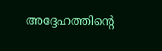അദ്ദേഹത്തിന്റെ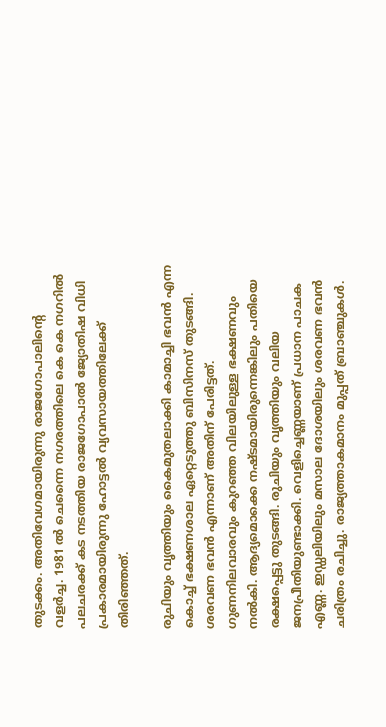തുടക്കം. അതിവേഗമായിരുന്നു രാജഗോപാലിന്റെ വളര്‍ച്ച. 1981 ല്‍ ചെന്നൈ നഗരത്തിലെ കെ കെ നഗറില്‍ പലചരക്ക് കട നടത്തിയ രാജഗോപാല്‍ ജ്യോതിഷ വിധി പ്രകാരമായിരുന്നു ഹോട്ടല്‍ വ്യവസായത്തിലേക്ക് തിരിഞ്ഞത്.

രുചിയും വൃത്തിയും കൈമുതലാക്കി കാമാച്ചി ഭവന്‍ എന്ന കൊച്ച് ഭക്ഷണശാല ഏറ്റെടുത്തു ബിസിനസ് തുടങ്ങി. ശരവണ ഭവന്‍ എന്നാണ് അതിന് പേരിട്ടത്. ഗുണനിലവാരവും കുറഞ്ഞ വിലയിലുള്ള ഭക്ഷണവും നല്‍കി. ആദ്യമൊക്കെ നഷ്ടമായിരുന്നെങ്കിലും പതിയെ രക്ഷപ്പെട്ടു തുടങ്ങി. രുചിയും വൃത്തിയും വലിയ ജനപ്രീതിയുണ്ടാക്കി. വെളിച്ചെണ്ണയാണ് പ്രധാന പാചക എണ്ണ. ഇഡ്ഡലിയിലും മസാല ദോശയിലും ശരവണ ഭവന്‍ ചരിത്രം രചിച്ചു. രാജ്യത്താകമാനം മുപ്പത് ബ്രാഞ്ചുകള്‍.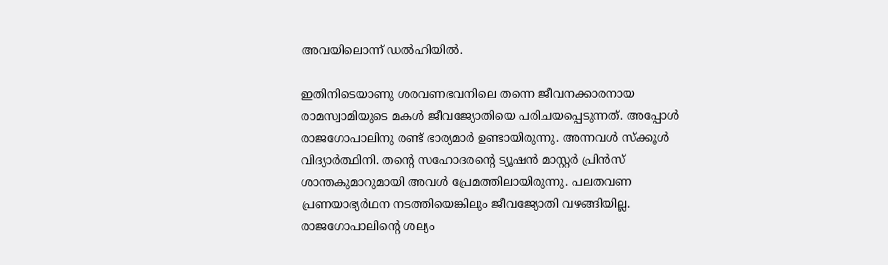അവയിലൊന്ന് ഡല്‍ഹിയില്‍.

ഇതിനിടെയാണു ശരവണഭവനിലെ തന്നെ ജീവനക്കാരനായ രാമസ്വാമിയുടെ മകള്‍ ജീവജ്യോതിയെ പരിചയപ്പെടുന്നത്. അപ്പോള്‍ രാജഗോപാലിനു രണ്ട് ഭാര്യമാര്‍ ഉണ്ടായിരുന്നു. അന്നവള്‍ സ്‌ക്കൂള്‍ വിദ്യാര്‍ത്ഥിനി. തന്റെ സഹോദരന്റെ ട്യൂഷന്‍ മാസ്റ്റര്‍ പ്രിന്‍സ് ശാന്തകുമാറുമായി അവള്‍ പ്രേമത്തിലായിരുന്നു. പലതവണ പ്രണയാഭ്യര്‍ഥന നടത്തിയെങ്കിലും ജീവജ്യോതി വഴങ്ങിയില്ല. രാജഗോപാലിന്റെ ശല്യം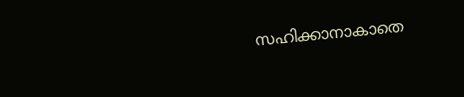സഹിക്കാനാകാതെ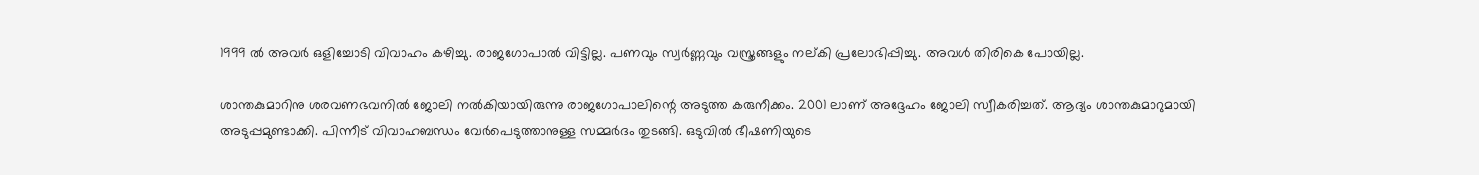1999 ല്‍ അവര്‍ ഒളിച്ചോടി വിവാഹം കഴിച്ചു. രാജഗോപാല്‍ വിട്ടില്ല. പണവും സ്വര്‍ണ്ണവും വസ്ത്രങ്ങളും നല്കി പ്രലോഭിപ്പിച്ചു. അവള്‍ തിരികെ പോയില്ല.

ശാന്തകുമാറിനു ശരവണഭവനില്‍ ജോലി നല്‍കിയായിരുന്നു രാജഗോപാലിന്റെ അടുത്ത കരുനീക്കം. 2001 ലാണ് അദ്ദേഹം ജോലി സ്വീകരിച്ചത്. ആദ്യം ശാന്തകുമാറുമായി അടുപ്പമുണ്ടാക്കി. പിന്നീട് വിവാഹബന്ധം വേര്‍പെടുത്താനുള്ള സമ്മര്‍ദം തുടങ്ങി. ഒടുവില്‍ ഭീഷണിയുടെ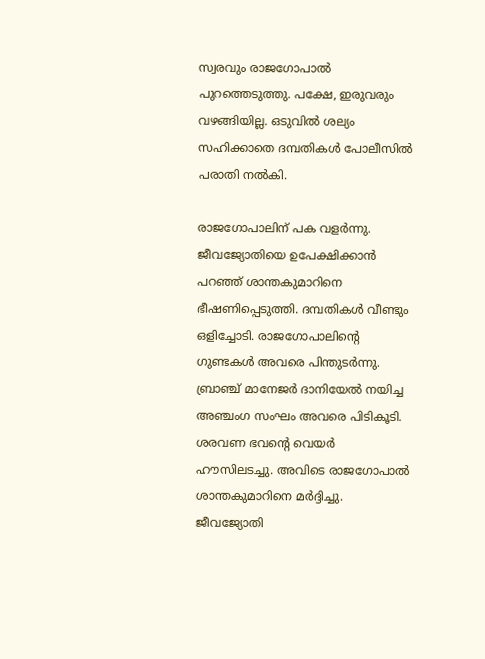സ്വരവും രാജഗോപാല്‍ പുറത്തെടുത്തു. പക്ഷേ, ഇരുവരും വഴങ്ങിയില്ല. ഒടുവില്‍ ശല്യം സഹിക്കാതെ ദമ്പതികള്‍ പോലീസില്‍ പരാതി നല്‍കി.

രാജഗോപാലിന് പക വളര്‍ന്നു. ജീവജ്യോതിയെ ഉപേക്ഷിക്കാന്‍ പറഞ്ഞ് ശാന്തകുമാറിനെ ഭീഷണിപ്പെടുത്തി. ദമ്പതികള്‍ വീണ്ടും ഒളിച്ചോടി. രാജഗോപാലിന്റെ ഗുണ്ടകള്‍ അവരെ പിന്തുടര്‍ന്നു. ബ്രാഞ്ച് മാനേജര്‍ ദാനിയേല്‍ നയിച്ച അഞ്ചംഗ സംഘം അവരെ പിടികൂടി. ശരവണ ഭവന്റെ വെയര്‍ ഹൗസിലടച്ചു. അവിടെ രാജഗോപാല്‍ ശാന്തകുമാറിനെ മര്‍ദ്ദിച്ചു. ജീവജ്യോതി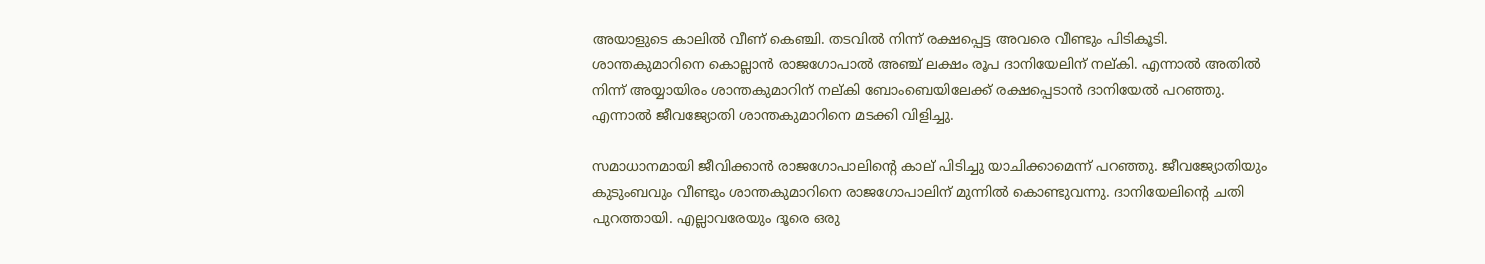അയാളുടെ കാലില്‍ വീണ് കെഞ്ചി. തടവില്‍ നിന്ന് രക്ഷപ്പെട്ട അവരെ വീണ്ടും പിടികൂടി. ശാന്തകുമാറിനെ കൊല്ലാന്‍ രാജഗോപാല്‍ അഞ്ച് ലക്ഷം രൂപ ദാനിയേലിന് നല്കി. എന്നാല്‍ അതില്‍ നിന്ന് അയ്യായിരം ശാന്തകുമാറിന് നല്കി ബോംബെയിലേക്ക് രക്ഷപ്പെടാന്‍ ദാനിയേല്‍ പറഞ്ഞു. എന്നാല്‍ ജീവജ്യോതി ശാന്തകുമാറിനെ മടക്കി വിളിച്ചു.

സമാധാനമായി ജീവിക്കാന്‍ രാജഗോപാലിന്റെ കാല് പിടിച്ചു യാചിക്കാമെന്ന് പറഞ്ഞു. ജീവജ്യോതിയും കുടുംബവും വീണ്ടും ശാന്തകുമാറിനെ രാജഗോപാലിന് മുന്നില്‍ കൊണ്ടുവന്നു. ദാനിയേലിന്റെ ചതി പുറത്തായി. എല്ലാവരേയും ദൂരെ ഒരു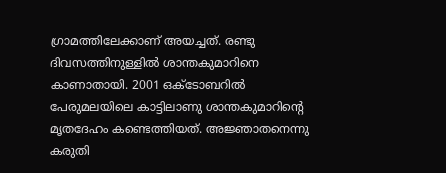ഗ്രാമത്തിലേക്കാണ് അയച്ചത്. രണ്ടു ദിവസത്തിനുള്ളില്‍ ശാന്തകുമാറിനെ കാണാതായി. 2001 ഒക്‌ടോബറില്‍ പേരുമലയിലെ കാട്ടിലാണു ശാന്തകുമാറിന്റെ മൃതദേഹം കണ്ടെത്തിയത്. അജ്ഞാതനെന്നു കരുതി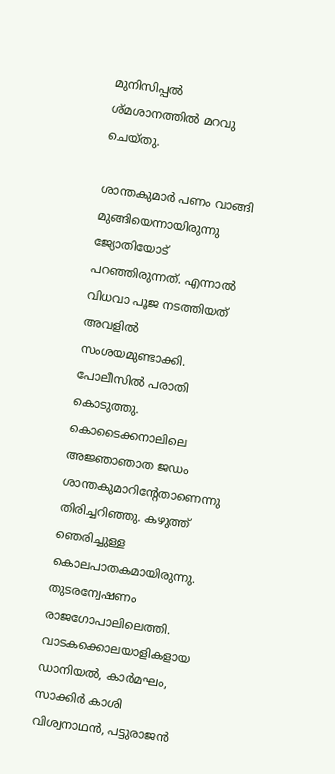മുനിസിപ്പല്‍ ശ്മശാനത്തില്‍ മറവു ചെയ്തു.

ശാന്തകുമാര്‍ പണം വാങ്ങി മുങ്ങിയെന്നായിരുന്നു ജ്യോതിയോട് പറഞ്ഞിരുന്നത്. എന്നാല്‍ വിധവാ പൂജ നടത്തിയത് അവളില്‍ സംശയമുണ്ടാക്കി. പോലീസില്‍ പരാതി കൊടുത്തു. കൊടൈക്കനാലിലെ അജ്ഞാഞാത ജഡം ശാന്തകുമാറിന്റേതാണെന്നു തിരിച്ചറിഞ്ഞു. കഴുത്ത് ഞെരിച്ചുള്ള കൊലപാതകമായിരുന്നു. തുടരന്വേഷണം രാജഗോപാലിലെത്തി. വാടകക്കൊലയാളികളായ ഡാനിയല്‍, കാര്‍മഘം, സാക്കിര്‍ കാശി വിശ്വനാഥന്‍, പട്ടുരാജന്‍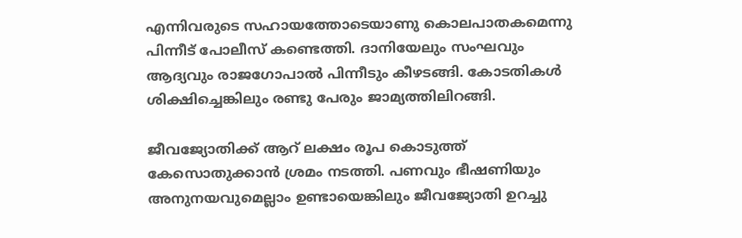എന്നിവരുടെ സഹായത്തോടെയാണു കൊലപാതകമെന്നു പിന്നീട് പോലീസ് കണ്ടെത്തി. ദാനിയേലും സംഘവും ആദ്യവും രാജഗോപാല്‍ പിന്നീടും കീഴടങ്ങി. കോടതികള്‍ ശിക്ഷിച്ചെങ്കിലും രണ്ടു പേരും ജാമ്യത്തിലിറങ്ങി.

ജീവജ്യോതിക്ക് ആറ് ലക്ഷം രൂപ കൊടുത്ത് കേസൊതുക്കാന്‍ ശ്രമം നടത്തി. പണവും ഭീഷണിയും അനുനയവുമെല്ലാം ഉണ്ടായെങ്കിലും ജീവജ്യോതി ഉറച്ചു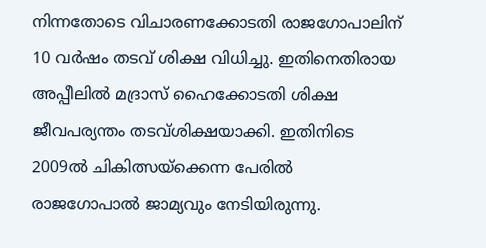നിന്നതോടെ വിചാരണക്കോടതി രാജഗോപാലിന് 10 വര്‍ഷം തടവ് ശിക്ഷ വിധിച്ചു. ഇതിനെതിരായ അപ്പീലില്‍ മദ്രാസ് ഹൈക്കോടതി ശിക്ഷ ജീവപര്യന്തം തടവ്ശിക്ഷയാക്കി. ഇതിനിടെ 2009ല്‍ ചികിത്സയ്‌ക്കെന്ന പേരില്‍ രാജഗോപാല്‍ ജാമ്യവും നേടിയിരുന്നു.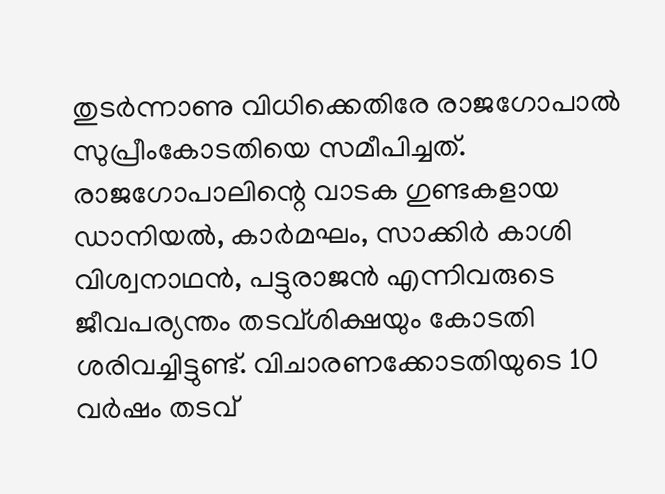തുടര്‍ന്നാണു വിധിക്കെതിരേ രാജഗോപാല്‍ സുപ്രീംകോടതിയെ സമീപിച്ചത്. രാജഗോപാലിന്റെ വാടക ഗുണ്ടകളായ ഡാനിയല്‍, കാര്‍മഘം, സാക്കിര്‍ കാശി വിശ്വനാഥന്‍, പട്ടുരാജന്‍ എന്നിവരുടെ ജീവപര്യന്തം തടവ്ശിക്ഷയും കോടതി ശരിവച്ചിട്ടുണ്ട്. വിചാരണക്കോടതിയുടെ 10 വര്‍ഷം തടവ്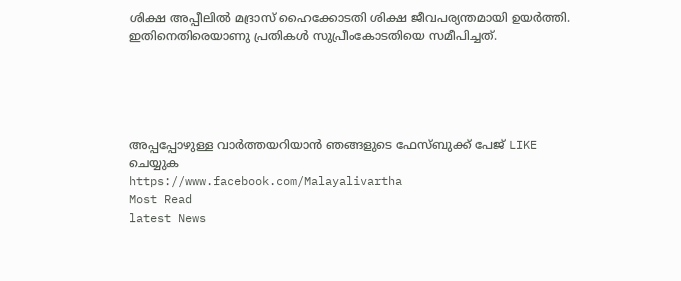ശിക്ഷ അപ്പീലില്‍ മദ്രാസ് ഹൈക്കോടതി ശിക്ഷ ജീവപര്യന്തമായി ഉയര്‍ത്തി. ഇതിനെതിരെയാണു പ്രതികള്‍ സുപ്രീംകോടതിയെ സമീപിച്ചത്.





അപ്പപ്പോഴുള്ള വാര്‍ത്തയറിയാന്‍ ഞങ്ങളുടെ ഫേസ്‌ബുക്ക്‌ പേജ് LIKE ചെയ്യുക
https://www.facebook.com/Malayalivartha
Most Read
latest News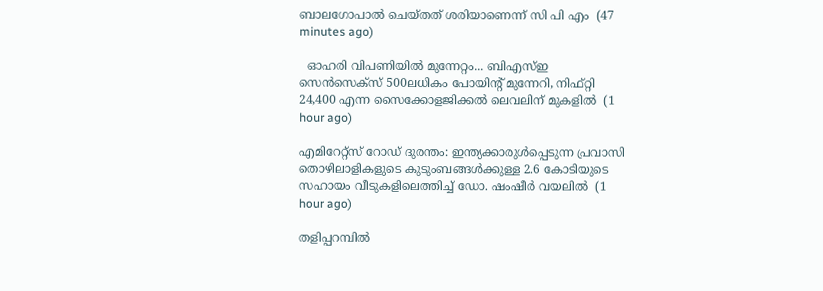ബാലഗോപാൽ ചെയ്തത് ശരിയാണെന്ന് സി പി എം  (47 minutes ago)

  ഓഹരി വിപണിയില്‍ മുന്നേറ്റം... ബിഎസ്ഇ സെന്‍സെക്‌സ് 500ലധികം പോയിന്റ് മുന്നേറി, നിഫ്റ്റി 24,400 എന്ന സൈക്കോളജിക്കല്‍ ലെവലിന് മുകളിൽ  (1 hour ago)

എമിറേറ്റ്സ് റോഡ് ദുരന്തം: ഇന്ത്യക്കാരുൾപ്പെടുന്ന പ്രവാസി തൊഴിലാളികളുടെ കുടുംബങ്ങൾക്കുള്ള 2.6 കോടിയുടെ സഹായം വീടുകളിലെത്തിച്ച് ഡോ. ഷംഷീർ വയലിൽ  (1 hour ago)

തളിപ്പറമ്പിൽ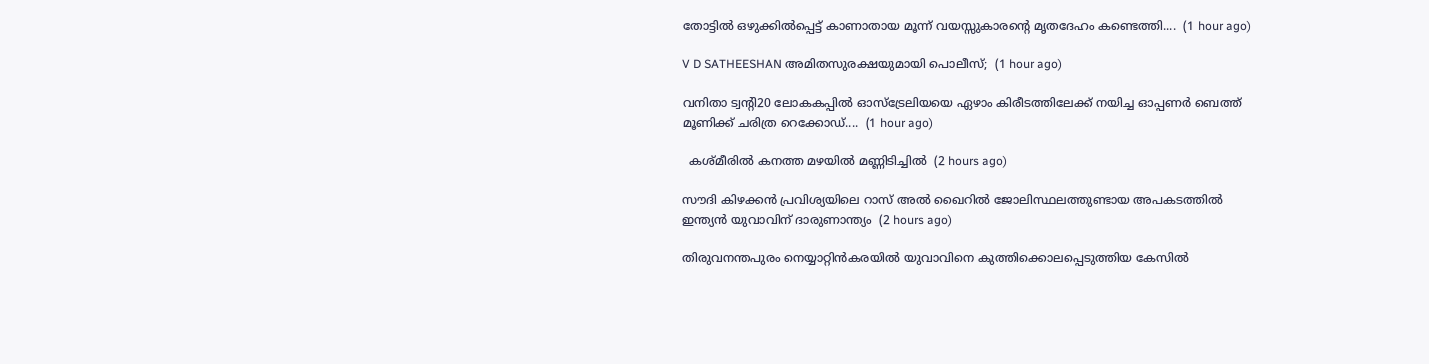തോട്ടിൽ ഒഴുക്കിൽപ്പെട്ട് കാണാതായ മൂന്ന് വയസ്സുകാരന്റെ മൃതദേഹം കണ്ടെത്തി....  (1 hour ago)

V D SATHEESHAN അമിതസുരക്ഷയുമായി പൊലീസ്;  (1 hour ago)

വനിതാ ട്വന്റി20 ലോകകപ്പിൽ ഓസ്‌ട്രേലിയയെ ഏഴാം കിരീടത്തിലേക്ക് നയിച്ച ഓപ്പണർ ബെത്ത് മൂണിക്ക് ചരിത്ര റെക്കോഡ്....  (1 hour ago)

  കശ്മീരിൽ കനത്ത മഴയിൽ മണ്ണിടിച്ചിൽ  (2 hours ago)

സൗദി കിഴക്കൻ പ്രവിശ്യയിലെ റാസ് അൽ ഖൈറിൽ ജോലിസ്ഥലത്തുണ്ടായ അപകടത്തിൽ ഇന്ത്യൻ യുവാവിന് ദാരുണാന്ത്യം  (2 hours ago)

തിരുവനന്തപുരം നെയ്യാറ്റിൻകരയിൽ യുവാവിനെ കുത്തിക്കൊലപ്പെടുത്തിയ കേസിൽ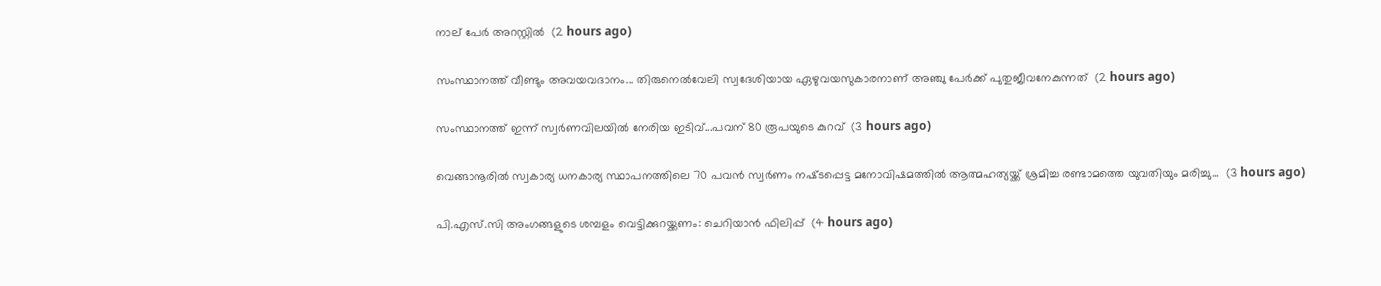നാല് പേർ അറസ്റ്റിൽ  (2 hours ago)

സംസ്ഥാനത്ത് വീണ്ടും അവയവദാനം... തിരുനെൽവേലി സ്വദേശിയായ ഏഴുവയസുകാരനാണ് അഞ്ചു പേർക്ക് പുതുജീവനേകുന്നത്  (2 hours ago)

സംസ്ഥാനത്ത് ഇന്ന് സ്വർണവിലയിൽ നേരിയ ഇടിവ്...പവന് 80 രൂപയുടെ കുറവ്  (3 hours ago)

വെങ്ങാനൂരിൽ സ്വകാര്യ ധനകാര്യ സ്ഥാപനത്തിലെ 70 പവൻ സ്വർണം നഷ്‌ടപ്പെട്ട മനോവിഷമത്തിൽ ആത്മഹത്യയ്ക്ക് ശ്രമിച്ച രണ്ടാമത്തെ യുവതിയും മരിച്ചു...  (3 hours ago)

പി.എസ്.സി അംഗങ്ങളുടെ ശമ്പളം വെട്ടിക്കുറയ്ക്കണം: ചെറിയാൻ ഫിലിപ്പ്  (4 hours ago)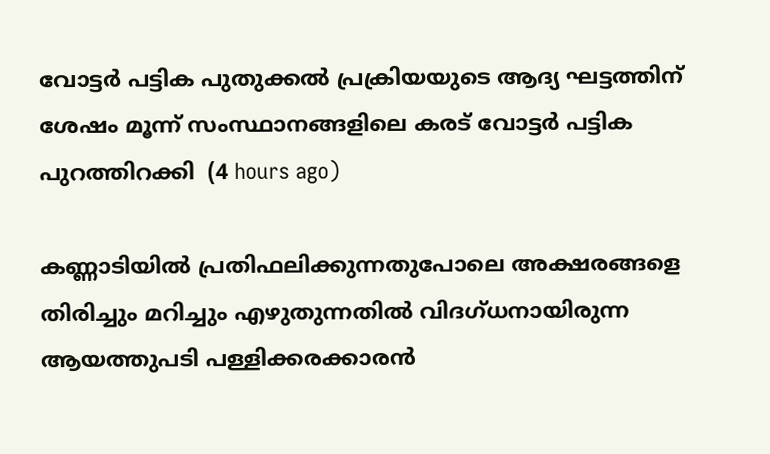വോട്ടർ പട്ടിക പുതുക്കൽ പ്രക്രിയയുടെ ആദ്യ ഘട്ടത്തിന് ശേഷം മൂന്ന് സംസ്ഥാനങ്ങളിലെ കരട് വോട്ടർ പട്ടിക പുറത്തിറക്കി  (4 hours ago)

കണ്ണാടിയിൽ പ്രതിഫലിക്കുന്നതുപോലെ അക്ഷരങ്ങളെ തിരിച്ചും മറിച്ചും എഴുതുന്നതിൽ വിദഗ്ധനായിരുന്ന ആയത്തുപടി പള്ളിക്കരക്കാരൻ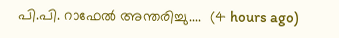പി.പി. റാഫേൽ അന്തരിച്ചു....  (4 hours ago)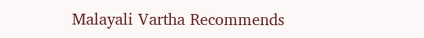Malayali Vartha Recommends